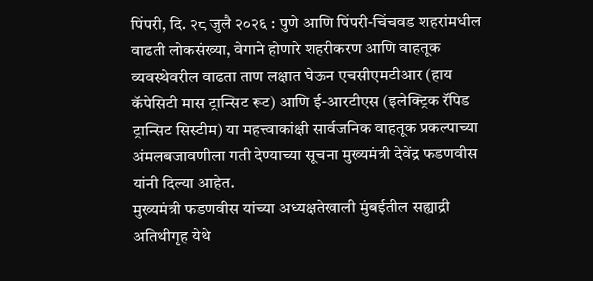पिंपरी, दि. २८ जुलै २०२६ : पुणे आणि पिंपरी-चिंचवड शहरांमधील वाढती लोकसंख्या, वेगाने होणारे शहरीकरण आणि वाहतूक व्यवस्थेवरील वाढता ताण लक्षात घेऊन एचसीएमटीआर (हाय कॅपेसिटी मास ट्रान्सिट रूट) आणि ई-आरटीएस (इलेक्ट्रिक रॅपिड ट्रान्सिट सिस्टीम) या महत्त्वाकांक्षी सार्वजनिक वाहतूक प्रकल्पाच्या अंमलबजावणीला गती देण्याच्या सूचना मुख्यमंत्री देवेंद्र फडणवीस यांनी दिल्या आहेत.
मुख्यमंत्री फडणवीस यांच्या अध्यक्षतेखाली मुंबईतील सह्याद्री अतिथीगृह येथे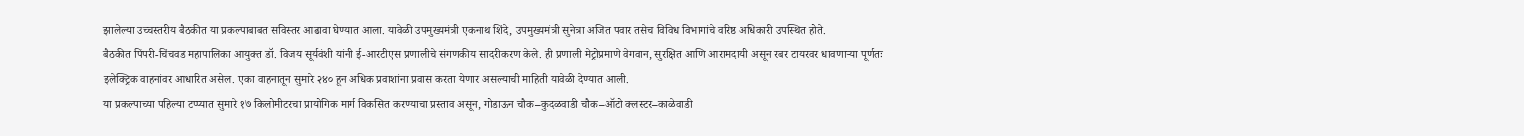झालेल्या उच्चस्तरीय बैठकीत या प्रकल्पाबाबत सविस्तर आढावा घेण्यात आला. यावेळी उपमुख्यमंत्री एकनाथ शिंदे, उपमुख्यमंत्री सुनेत्रा अजित पवार तसेच विविध विभागांचे वरिष्ठ अधिकारी उपस्थित होते.
बैठकीत पिंपरी-चिंचवड महापालिका आयुक्त डॉ. विजय सूर्यवंशी यांनी ई-आरटीएस प्रणालीचे संगणकीय सादरीकरण केले. ही प्रणाली मेट्रोप्रमाणे वेगवान, सुरक्षित आणि आरामदायी असून रबर टायरवर धावणाऱ्या पूर्णतः इलेक्ट्रिक वाहनांवर आधारित असेल. एका वाहनातून सुमारे २४० हून अधिक प्रवाशांना प्रवास करता येणार असल्याची माहिती यावेळी देण्यात आली.
या प्रकल्पाच्या पहिल्या टप्प्यात सुमारे १७ किलोमीटरचा प्रायोगिक मार्ग विकसित करण्याचा प्रस्ताव असून, गोडाऊन चौक–कुदळवाडी चौक–ऑटो क्लस्टर–काळेवाडी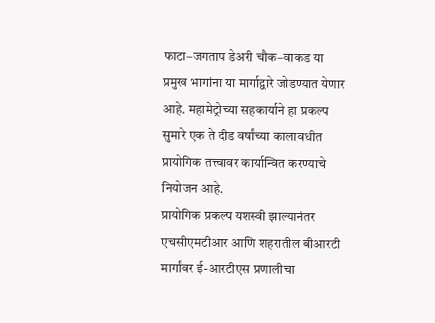फाटा–जगताप डेअरी चौक–वाकड या प्रमुख भागांना या मार्गाद्वारे जोडण्यात येणार आहे. महामेट्रोच्या सहकार्याने हा प्रकल्प सुमारे एक ते दीड वर्षांच्या कालावधीत प्रायोगिक तत्त्वावर कार्यान्वित करण्याचे नियोजन आहे.
प्रायोगिक प्रकल्प यशस्वी झाल्यानंतर एचसीएमटीआर आणि शहरातील बीआरटी मार्गांवर ई-आरटीएस प्रणालीचा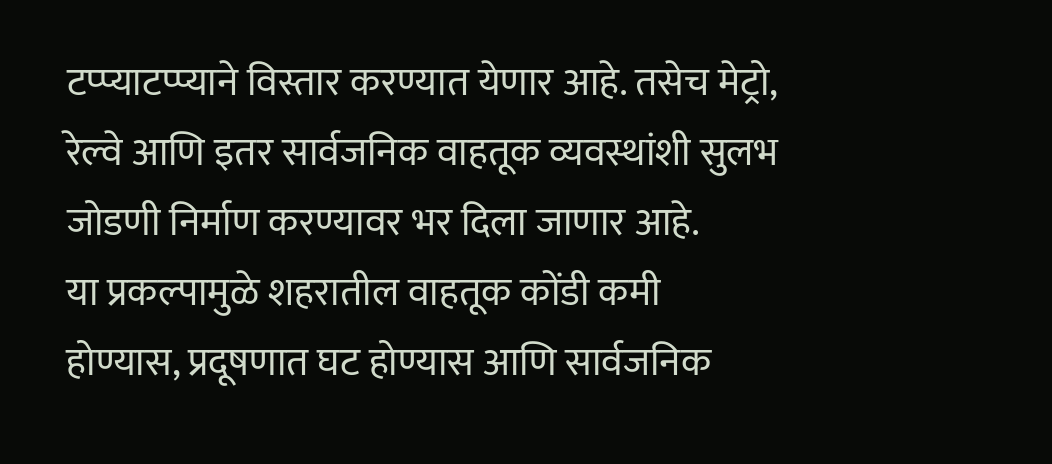टप्प्याटप्प्याने विस्तार करण्यात येणार आहे. तसेच मेट्रो, रेल्वे आणि इतर सार्वजनिक वाहतूक व्यवस्थांशी सुलभ जोडणी निर्माण करण्यावर भर दिला जाणार आहे.
या प्रकल्पामुळे शहरातील वाहतूक कोंडी कमी होण्यास, प्रदूषणात घट होण्यास आणि सार्वजनिक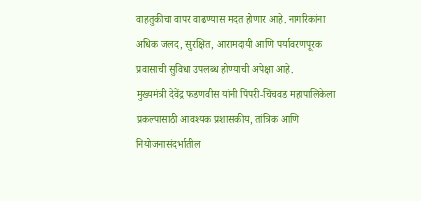वाहतुकीचा वापर वाढण्यास मदत होणार आहे. नागरिकांना अधिक जलद, सुरक्षित, आरामदायी आणि पर्यावरणपूरक प्रवासाची सुविधा उपलब्ध होण्याची अपेक्षा आहे.
मुख्यमंत्री देवेंद्र फडणवीस यांनी पिंपरी-चिंचवड महापालिकेला प्रकल्पासाठी आवश्यक प्रशासकीय, तांत्रिक आणि नियोजनासंदर्भातील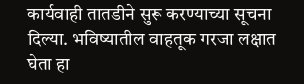कार्यवाही तातडीने सुरू करण्याच्या सूचना दिल्या. भविष्यातील वाहतूक गरजा लक्षात घेता हा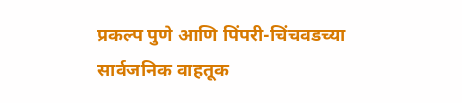प्रकल्प पुणे आणि पिंपरी-चिंचवडच्या सार्वजनिक वाहतूक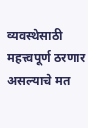व्यवस्थेसाठी महत्त्वपूर्ण ठरणार असल्याचे मत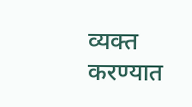व्यक्त करण्यात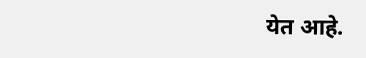येत आहे.